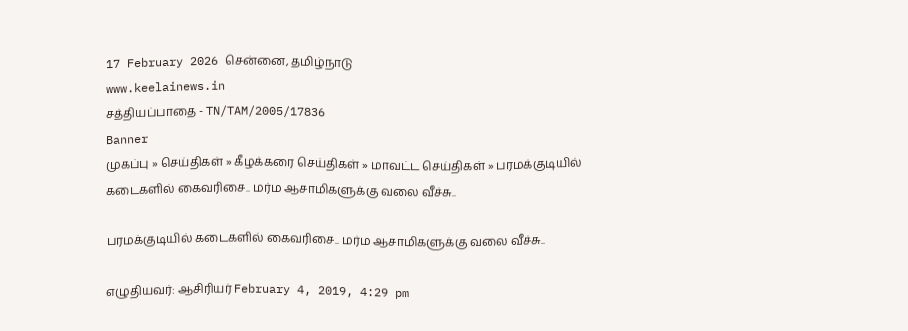17 February 2026 சென்னை, தமிழ்நாடு
www.keelainews.in
சத்தியப்பாதை - TN/TAM/2005/17836
Banner
முகப்பு » செய்திகள் » கீழக்கரை செய்திகள் » மாவட்ட செய்திகள் » பரமக்குடியில் கடைகளில் கைவரிசை.. மர்ம ஆசாமிகளுக்கு வலை வீச்சு..

பரமக்குடியில் கடைகளில் கைவரிசை.. மர்ம ஆசாமிகளுக்கு வலை வீச்சு..

எழுதியவர்: ஆசிரியர் February 4, 2019, 4:29 pm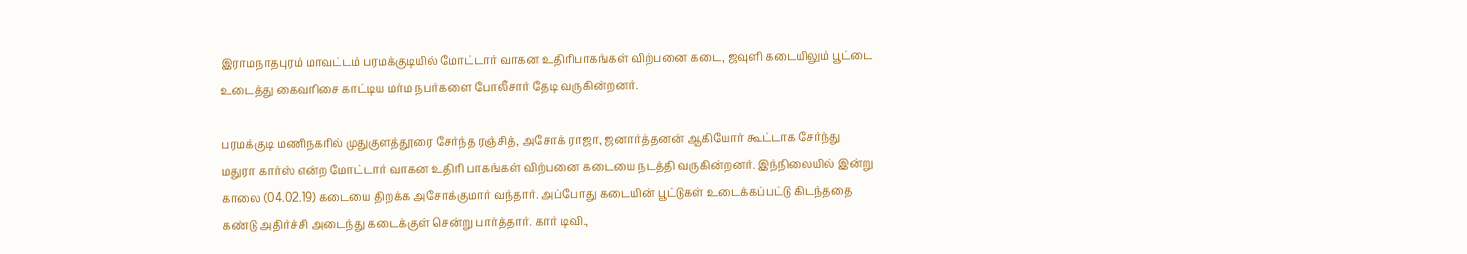இராமநாதபுரம் மாவட்டம் பரமக்குடியில் மோட்டார் வாகன உதிரிபாகங்கள் விற்பனை கடை, ஜவுளி கடையிலும் பூட்டை உடைத்து கைவரிசை காட்டிய மர்ம நபர்களை போலீசார் தேடி வருகின்றனர்.

பரமக்குடி மணிநகரில் முதுகுளத்தூரை சேர்ந்த ரஞ்சித், அசோக் ராஜா, ஜனார்த்தனன் ஆகியோர் கூட்டாக சேர்ந்து மதுரா கார்ஸ் என்ற மோட்டார் வாகன உதிரி பாகங்கள் விற்பனை கடையை நடத்தி வருகின்றனர். இந்நிலையில் இன்று காலை (04.02.19) கடையை திறக்க அசோக்குமார் வந்தார். அப்போது கடையின் பூட்டுகள் உடைக்கப்பட்டு கிடந்ததை கண்டு அதிர்ச்சி அடைந்து கடைக்குள் சென்று பார்த்தார். கார் டிவி.,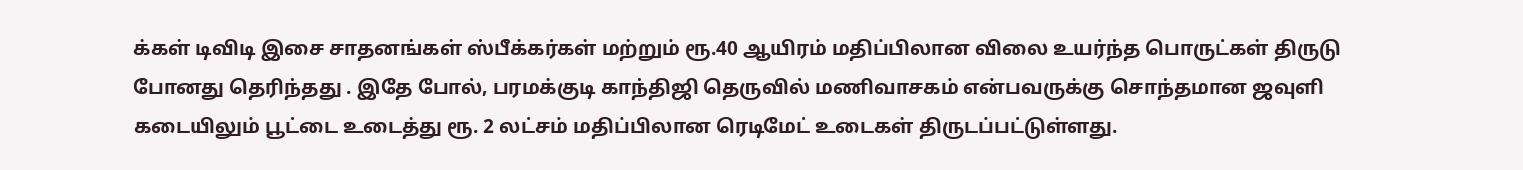க்கள் டிவிடி இசை சாதனங்கள் ஸ்பீக்கர்கள் மற்றும் ரூ.40 ஆயிரம் மதிப்பிலான விலை உயர்ந்த பொருட்கள் திருடு போனது தெரிந்தது . இதே போல், பரமக்குடி காந்திஜி தெருவில் மணிவாசகம் என்பவருக்கு சொந்தமான ஜவுளி கடையிலும் பூட்டை உடைத்து ரூ. 2 லட்சம் மதிப்பிலான ரெடிமேட் உடைகள் திருடப்பட்டுள்ளது.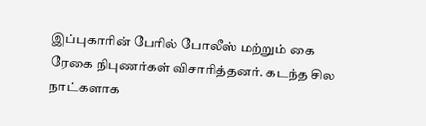இப்புகாரின் பேரில் போலீஸ் மற்றும் கை ரேகை நிபுணர்கள் விசாரித்தனர். கடந்த சில நாட்களாக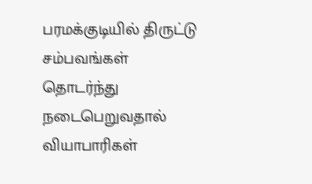பரமக்குடியில் திருட்டு சம்பவங்கள் தொடர்ந்து நடைபெறுவதால் வியாபாரிகள்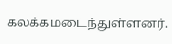கலக்கமடைந்துள்ளனர்.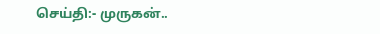செய்தி:- முருகன்..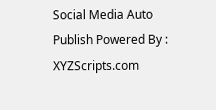Social Media Auto Publish Powered By : XYZScripts.com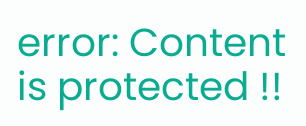error: Content is protected !!